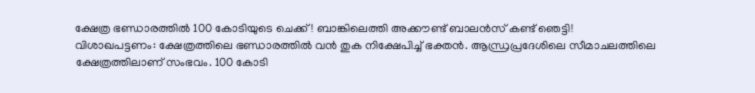ക്ഷേത്ര ഭണ്ഡാരത്തിൽ 100 കോടിയുടെ ചെക്ക്! ബാങ്കിലെത്തി അക്കൗണ്ട് ബാലൻസ് കണ്ട് ഞെട്ടി!
വിശാഖപട്ടണം: ക്ഷേത്രത്തിലെ ഭണ്ഡാരത്തിൽ വൻ തുക നിക്ഷേപിച്ച് ഭക്തൻ. ആന്ധ്രപ്രദേശിലെ സീമാചലത്തിലെ ക്ഷേത്രത്തിലാണ് സംഭവം. 100 കോടി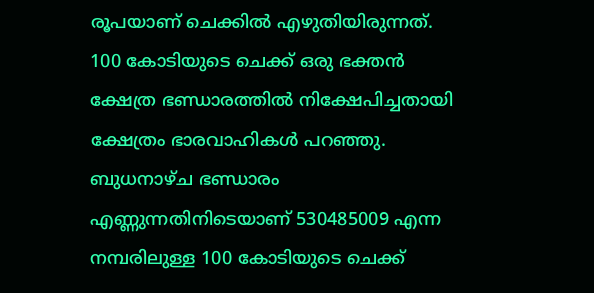രൂപയാണ് ചെക്കിൽ എഴുതിയിരുന്നത്.
100 കോടിയുടെ ചെക്ക് ഒരു ഭക്തൻ ക്ഷേത്ര ഭണ്ഡാരത്തിൽ നിക്ഷേപിച്ചതായി ക്ഷേത്രം ഭാരവാഹികൾ പറഞ്ഞു. ബുധനാഴ്ച ഭണ്ഡാരം എണ്ണുന്നതിനിടെയാണ് 530485009 എന്ന നമ്പരിലുള്ള 100 കോടിയുടെ ചെക്ക്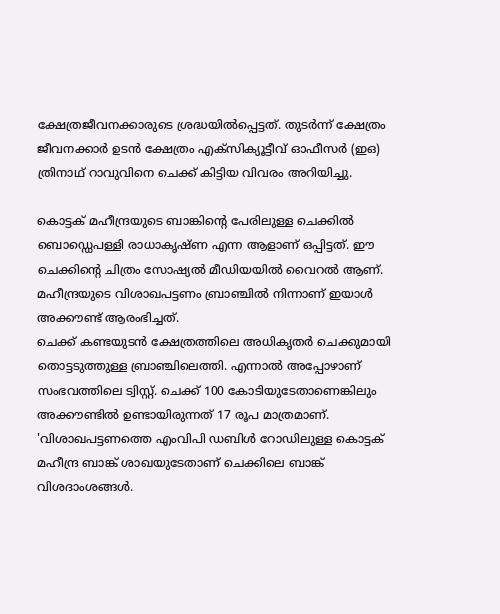ക്ഷേത്രജീവനക്കാരുടെ ശ്രദ്ധയിൽപ്പെട്ടത്. തുടർന്ന് ക്ഷേത്രം ജീവനക്കാർ ഉടൻ ക്ഷേത്രം എക്സിക്യൂട്ടീവ് ഓഫീസർ (ഇഒ) ത്രിനാഥ് റാവുവിനെ ചെക്ക് കിട്ടിയ വിവരം അറിയിച്ചു.

കൊട്ടക് മഹീന്ദ്രയുടെ ബാങ്കിന്റെ പേരിലുള്ള ചെക്കിൽ ബൊഡ്ഡെപള്ളി രാധാകൃഷ്ണ എന്ന ആളാണ് ഒപ്പിട്ടത്. ഈ ചെക്കിന്റെ ചിത്രം സോഷ്യൽ മീഡിയയിൽ വൈറൽ ആണ്.
മഹീന്ദ്രയുടെ വിശാഖപട്ടണം ബ്രാഞ്ചിൽ നിന്നാണ് ഇയാൾ അക്കൗണ്ട് ആരംഭിച്ചത്.
ചെക്ക് കണ്ടയുടൻ ക്ഷേത്രത്തിലെ അധികൃതർ ചെക്കുമായി തൊട്ടടുത്തുള്ള ബ്രാഞ്ചിലെത്തി. എന്നാൽ അപ്പോഴാണ് സംഭവത്തിലെ ട്വിസ്റ്റ്. ചെക്ക് 100 കോടിയുടേതാണെങ്കിലും അക്കൗണ്ടിൽ ഉണ്ടായിരുന്നത് 17 രൂപ മാത്രമാണ്.
'വിശാഖപട്ടണത്തെ എംവിപി ഡബിൾ റോഡിലുള്ള കൊട്ടക് മഹീന്ദ്ര ബാങ്ക് ശാഖയുടേതാണ് ചെക്കിലെ ബാങ്ക് വിശദാംശങ്ങൾ.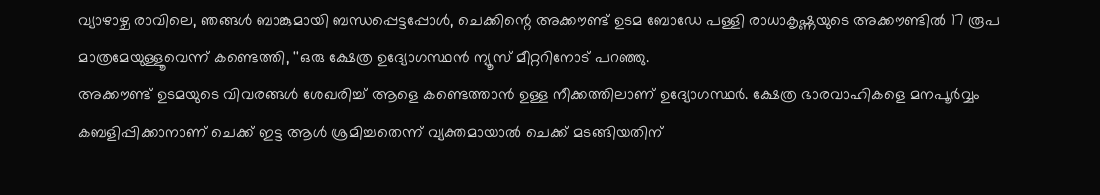വ്യാഴാഴ്ച രാവിലെ, ഞങ്ങൾ ബാങ്കുമായി ബന്ധപ്പെട്ടപ്പോൾ, ചെക്കിന്റെ അക്കൗണ്ട് ഉടമ ബോഡേ പള്ളി രാധാകൃഷ്ണയുടെ അക്കൗണ്ടിൽ 17 രൂപ മാത്രമേയുള്ളൂവെന്ന് കണ്ടെത്തി, ''ഒരു ക്ഷേത്ര ഉദ്യോഗസ്ഥൻ ന്യൂസ് മീറ്ററിനോട് പറഞ്ഞു.
അക്കൗണ്ട് ഉടമയുടെ വിവരങ്ങൾ ശേഖരിച്ച് ആളെ കണ്ടെത്താൻ ഉള്ള നീക്കത്തിലാണ് ഉദ്യോഗസ്ഥർ. ക്ഷേത്ര ഭാരവാഹികളെ മനപൂർവ്വം കബളിപ്പിക്കാനാണ് ചെക്ക് ഇട്ട ആൾ ശ്രമിച്ചതെന്ന് വ്യക്തമായാൽ ചെക്ക് മടങ്ങിയതിന്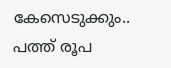കേസെടുക്കും.. പത്ത് രൂപ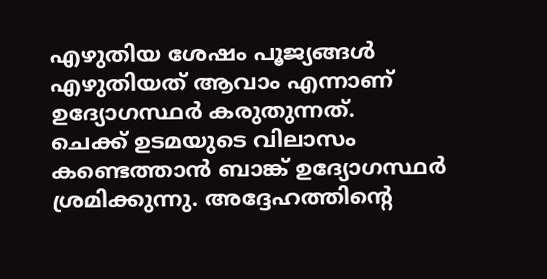എഴുതിയ ശേഷം പൂജ്യങ്ങൾ എഴുതിയത് ആവാം എന്നാണ് ഉദ്യോഗസ്ഥർ കരുതുന്നത്.
ചെക്ക് ഉടമയുടെ വിലാസം കണ്ടെത്താൻ ബാങ്ക് ഉദ്യോഗസ്ഥർ ശ്രമിക്കുന്നു. അദ്ദേഹത്തിന്റെ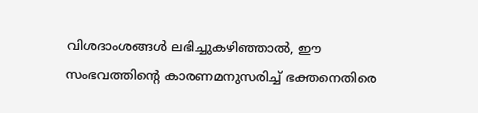വിശദാംശങ്ങൾ ലഭിച്ചുകഴിഞ്ഞാൽ, ഈ സംഭവത്തിന്റെ കാരണമനുസരിച്ച് ഭക്തനെതിരെ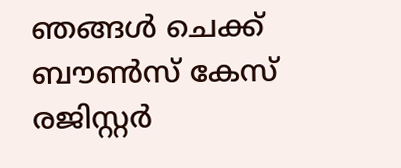ഞങ്ങൾ ചെക്ക് ബൗൺസ് കേസ് രജിസ്റ്റർ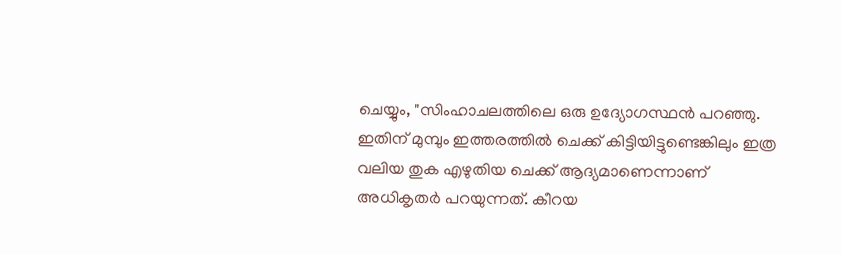ചെയ്യും, "സിംഹാചലത്തിലെ ഒരു ഉദ്യോഗസ്ഥൻ പറഞ്ഞു. ഇതിന് മുമ്പും ഇത്തരത്തിൽ ചെക്ക് കിട്ടിയിട്ടുണ്ടെങ്കിലും ഇത്ര വലിയ തുക എഴുതിയ ചെക്ക് ആദ്യമാണെന്നാണ് അധികൃതർ പറയുന്നത്. കീറയ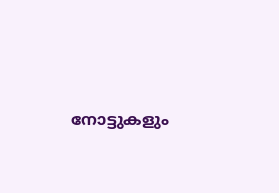നോട്ടുകളും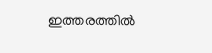ഇത്തരത്തിൽ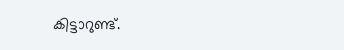കിട്ടാറുണ്ട്.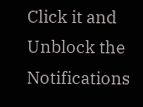Click it and Unblock the Notifications